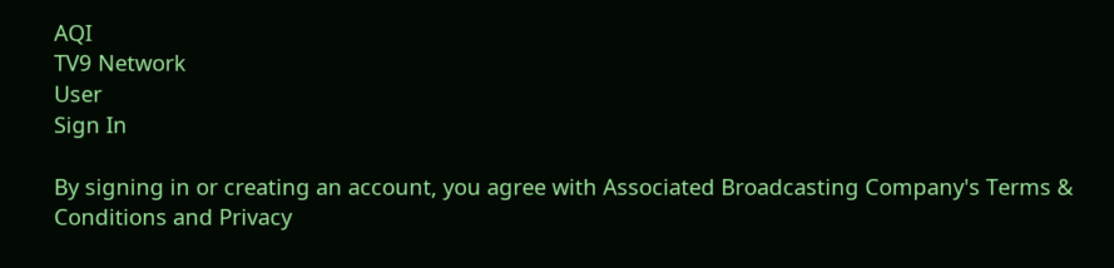AQI
TV9 Network
User
Sign In

By signing in or creating an account, you agree with Associated Broadcasting Company's Terms & Conditions and Privacy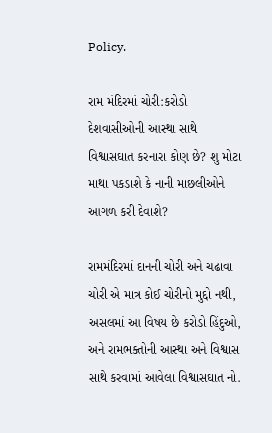Policy.

રામ મંદિરમાં ચોરી:કરોડો દેશવાસીઓની આસ્થા સાથે વિશ્વાસઘાત કરનારા કોણ છે? શુ મોટા માથા પકડાશે કે નાની માછલીઓને આગળ કરી દેવાશે?

રામમંદિરમાં દાનની ચોરી અને ચઢાવા ચોરી એ માત્ર કોઈ ચોરીનો મુદ્દો નથી, અસલમાં આ વિષય છે કરોડો હિંદુઓ, અને રામભક્તોની આસ્થા અને વિશ્વાસ સાથે કરવામાં આવેલા વિશ્વાસઘાત નો.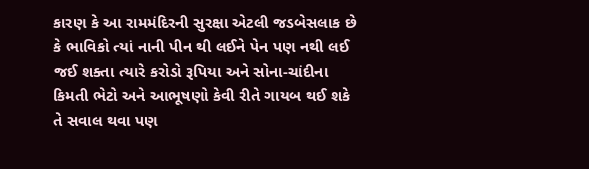કારણ કે આ રામમંદિરની સુરક્ષા એટલી જડબેસલાક છે કે ભાવિકો ત્યાં નાની પીન થી લઈને પેન પણ નથી લઈ જઈ શક્તા ત્યારે કરોડો રૂપિયા અને સોના-ચાંદીના કિમતી ભેટો અને આભૂષણો કેવી રીતે ગાયબ થઈ શકે તે સવાલ થવા પણ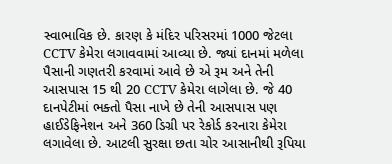સ્વાભાવિક છે. કારણ કે મંદિર પરિસરમાં 1000 જેટલા CCTV કેમેરા લગાવવામાં આવ્યા છે. જ્યાં દાનમાં મળેલા પૈસાની ગણતરી કરવામાં આવે છે એ રૂમ અને તેની આસપાસ 15 થી 20 CCTV કેમેરા લાગેલા છે. જે 40 દાનપેટીમાં ભક્તો પૈસા નાખે છે તેની આસપાસ પણ હાઈડેફિનેશન અને 360 ડિગ્રી પર રેકોર્ડ કરનારા કેમેરા લગાવેલા છે. આટલી સુરક્ષા છતા ચોર આસાનીથી રૂપિયા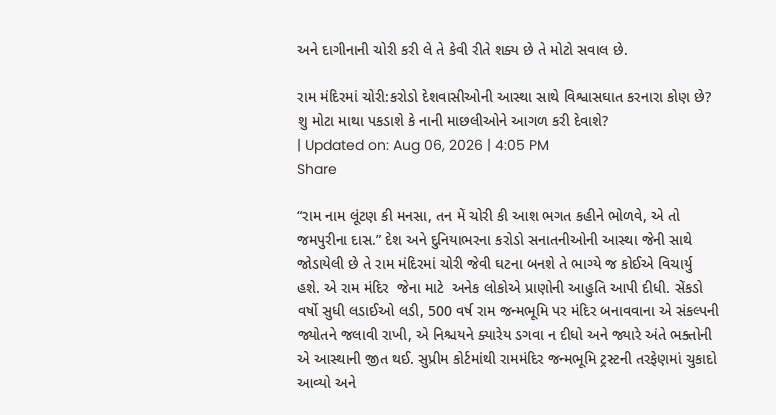અને દાગીનાની ચોરી કરી લે તે કેવી રીતે શક્ય છે તે મોટો સવાલ છે.

રામ મંદિરમાં ચોરી:કરોડો દેશવાસીઓની આસ્થા સાથે વિશ્વાસઘાત કરનારા કોણ છે? શુ મોટા માથા પકડાશે કે નાની માછલીઓને આગળ કરી દેવાશે?
| Updated on: Aug 06, 2026 | 4:05 PM
Share

“રામ નામ લૂંટણ કી મનસા, તન મેં ચોરી કી આશ ભગત કહીને ભોળવે, એ તો જમપુરીના દાસ.” દેશ અને દુનિયાભરના કરોડો સનાતનીઓની આસ્થા જેની સાથે જોડાયેલી છે તે રામ મંદિરમાં ચોરી જેવી ઘટના બનશે તે ભાગ્યે જ કોઈએ વિચાર્યુ હશે. એ રામ મંદિર  જેના માટે  અનેક લોકોએ પ્રાણોની આહુતિ આપી દીધી. સેંકડો વર્ષો સુધી લડાઈઓ લડી, 500 વર્ષ રામ જન્મભૂમિ પર મંદિર બનાવવાના એ સંકલ્પની જ્યોતને જલાવી રાખી, એ નિશ્ચયને ક્યારેય ડગવા ન દીધો અને જ્યારે અંતે ભક્તોની એ આસ્થાની જીત થઈ. સુપ્રીમ કોર્ટમાંથી રામમંદિર જન્મભૂમિ ટ્રસ્ટની તરફેણમાં ચુકાદો આવ્યો અને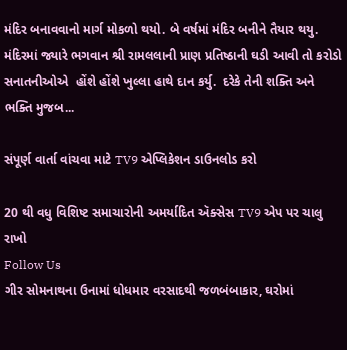મંદિર બનાવવાનો માર્ગ મોકળો થયો. બે વર્ષમાં મંદિર બનીને તૈયાર થયુ. મંદિરમાં જ્યારે ભગવાન શ્રી રામલલાની પ્રાણ પ્રતિષ્ઠાની ઘડી આવી તો કરોડો સનાતનીઓએ  હોંશે હોંશે ખુલ્લા હાથે દાન કર્યુ.  દરેકે તેની શક્તિ અને ભક્તિ મુજબ...

સંપૂર્ણ વાર્તા વાંચવા માટે TV9 એપ્લિકેશન ડાઉનલોડ કરો

20 થી વધુ વિશિષ્ટ સમાચારોની અમર્યાદિત ઍક્સેસ TV9 એપ પર ચાલુ રાખો
Follow Us
ગીર સોમનાથના ઉનામાં ધોધમાર વરસાદથી જળબંબાકાર, ઘરોમાં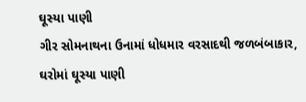ઘૂસ્યા પાણી
ગીર સોમનાથના ઉનામાં ધોધમાર વરસાદથી જળબંબાકાર, ઘરોમાં ઘૂસ્યા પાણી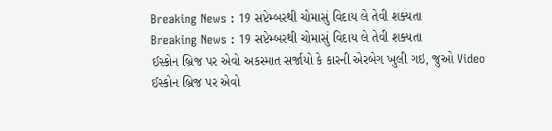Breaking News : 19 સપ્ટેમ્બરથી ચોમાસું વિદાય લે તેવી શક્યતા
Breaking News : 19 સપ્ટેમ્બરથી ચોમાસું વિદાય લે તેવી શક્યતા
ઈસ્કોન બ્રિજ પર એવો અકસ્માત સર્જાયો કે કારની એરબેગ ખુલી ગઇ, જુઓ Video
ઈસ્કોન બ્રિજ પર એવો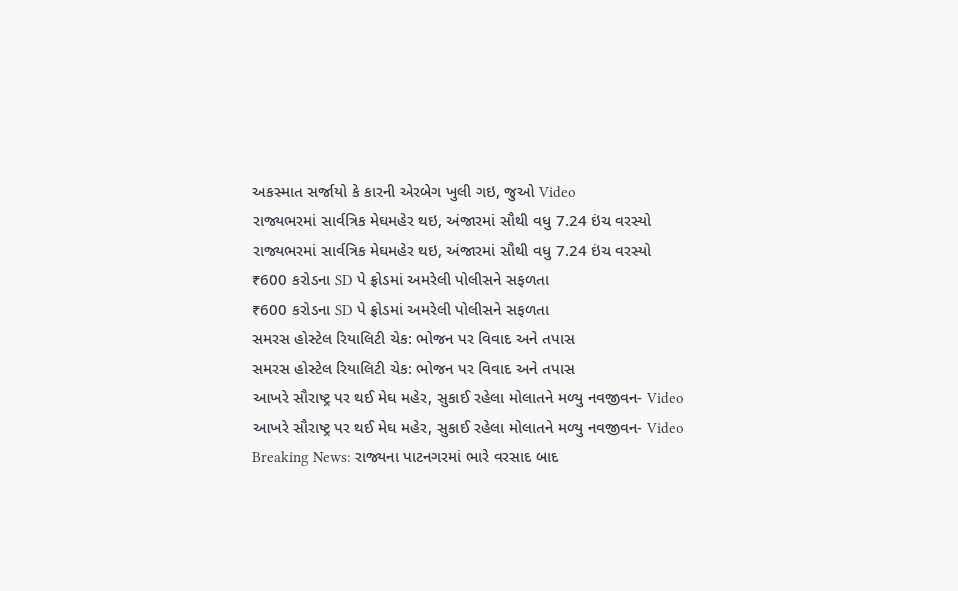અકસ્માત સર્જાયો કે કારની એરબેગ ખુલી ગઇ, જુઓ Video
રાજ્યભરમાં સાર્વત્રિક મેઘમહેર થઇ, અંજારમાં સૌથી વધુ 7.24 ઇંચ વરસ્યો
રાજ્યભરમાં સાર્વત્રિક મેઘમહેર થઇ, અંજારમાં સૌથી વધુ 7.24 ઇંચ વરસ્યો
₹600 કરોડના SD પે ફ્રોડમાં અમરેલી પોલીસને સફળતા
₹600 કરોડના SD પે ફ્રોડમાં અમરેલી પોલીસને સફળતા
સમરસ હોસ્ટેલ રિયાલિટી ચેક: ભોજન પર વિવાદ અને તપાસ
સમરસ હોસ્ટેલ રિયાલિટી ચેક: ભોજન પર વિવાદ અને તપાસ
આખરે સૌરાષ્ટ્ર પર થઈ મેઘ મહેર, સુકાઈ રહેલા મોલાતને મળ્યુ નવજીવન- Video
આખરે સૌરાષ્ટ્ર પર થઈ મેઘ મહેર, સુકાઈ રહેલા મોલાતને મળ્યુ નવજીવન- Video
Breaking News: રાજ્યના પાટનગરમાં ભારે વરસાદ બાદ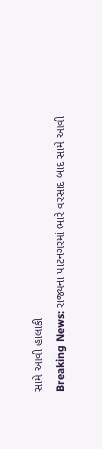સામે આવી હાલાકી
Breaking News: રાજ્યના પાટનગરમાં ભારે વરસાદ બાદ સામે આવી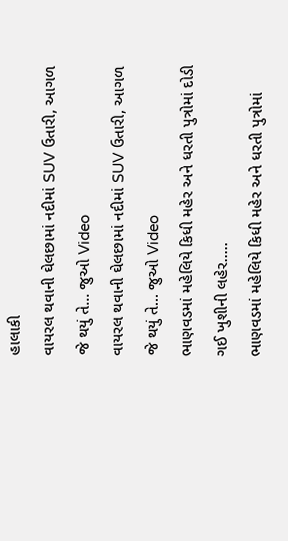હાલાકી
વાયરલ થવાની ઘેલછામાં નદીમાં SUV ઉતારી, આગળ જે થયું તે... જુઓ Video
વાયરલ થવાની ઘેલછામાં નદીમાં SUV ઉતારી, આગળ જે થયું તે... જુઓ Video
ભાણવડમાં મહેલિયે કિધી મહેર અને ધરતી પુત્રોમાં દોડી ગઈ ખુશીની લહેર.....
ભાણવડમાં મહેલિયે કિધી મહેર અને ધરતી પુત્રોમાં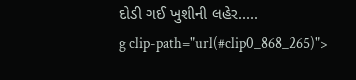દોડી ગઈ ખુશીની લહેર.....
g clip-path="url(#clip0_868_265)">